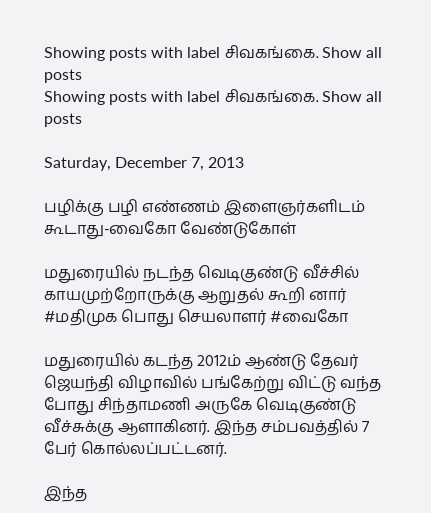Showing posts with label சிவகங்கை. Show all posts
Showing posts with label சிவகங்கை. Show all posts

Saturday, December 7, 2013

பழிக்கு பழி எண்ணம் இளைஞர்களிடம் கூடாது-வைகோ வேண்டுகோள்

மதுரையில் நடந்த வெடிகுண்டு வீச்சில் காயமுற்றோருக்கு ஆறுதல் கூறி னார் #மதிமுக பொது செயலாளர் #வைகோ

மதுரையில் கடந்த 2012ம் ஆண்டு தேவர் ஜெயந்தி விழாவில் பங்கேற்று விட்டு வந்த போது சிந்தாமணி அருகே வெடிகுண்டு வீச்சுக்கு ஆளாகினர். இந்த சம்பவத்தில் 7 பேர் கொல்லப்பட்டனர்.

இந்த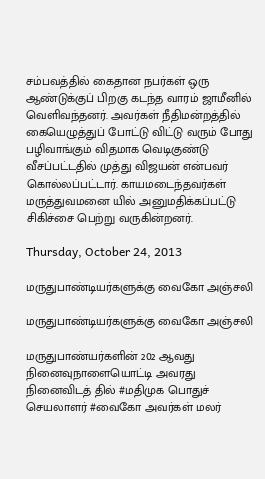சம்பவத்தில் கைதான நபர்கள் ஒரு ஆண்டுக்குப் பிறகு கடந்த வாரம் ஜாமீனில் வெளிவந்தனர். அவர்கள் நீதிமன்றத்தில் கையெழுத்துப் போட்டு விட்டு வரும் போது பழிவாங்கும் விதமாக வெடிகுண்டு வீசப்பட்டதில் முத்து விஜயன் என்பவர் கொல்லப்பட்டார். காயமடைந்தவர்கள் மருத்துவமனை யில் அனுமதிக்கப்பட்டு சிகிச்சை பெற்று வருகின்றனர்.

Thursday, October 24, 2013

மருதுபாண்டியர்களுக்கு வைகோ அஞ்சலி

மருதுபாண்டியர்களுக்கு வைகோ அஞ்சலி

மருதுபாண்யர்களின் 202 ஆவது நினைவுநாளையொட்டி அவரது நினைவிடத் தில் #மதிமுக பொதுச் செயலாளர் #வைகோ அவர்கள் மலர்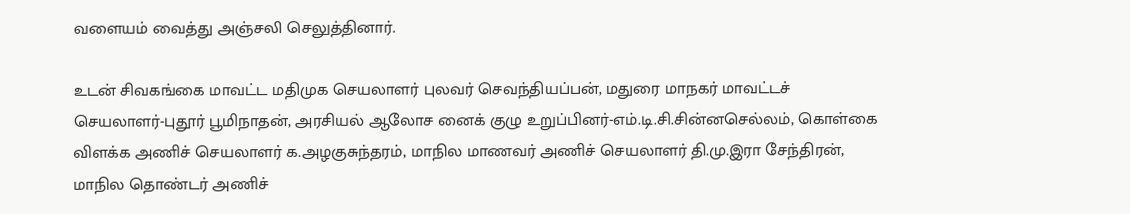வளையம் வைத்து அஞ்சலி செலுத்தினார்.

உடன் சிவகங்கை மாவட்ட மதிமுக செயலாளர் புலவர் செவந்தியப்பன், மதுரை மாநகர் மாவட்டச் செயலாளர்-புதூர் பூமிநாதன், அரசியல் ஆலோச னைக் குழு உறுப்பினர்-எம்.டி.சி.சின்னசெல்லம், கொள்கை விளக்க அணிச் செயலாளர் க.அழகுசுந்தரம், மாநில மாணவர் அணிச் செயலாளர் தி.மு.இரா சேந்திரன், மாநில தொண்டர் அணிச்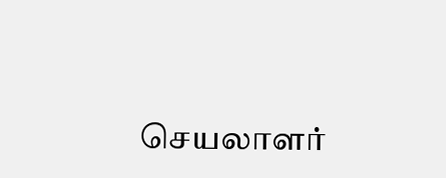செயலாளர்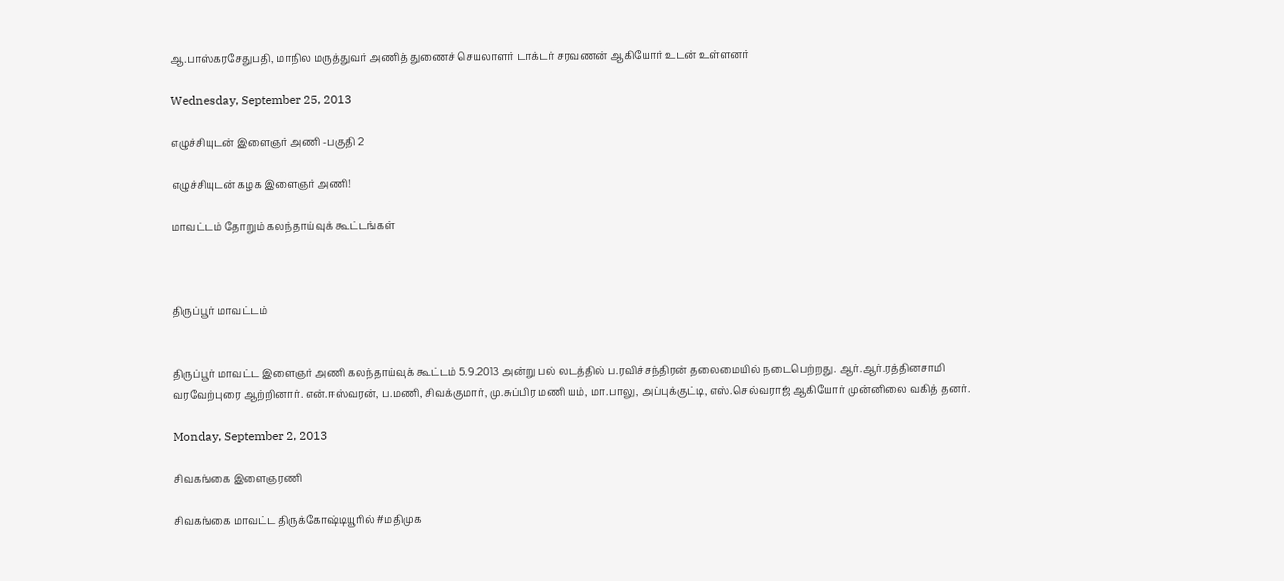ஆ.பாஸ்கரசேதுபதி, மாநில மருத்துவர் அணித் துணைச் செயலாளர் டாக்டர் சரவணன் ஆகியோர் உடன் உள்ளனர்

Wednesday, September 25, 2013

எழுச்சியுடன் இளைஞர் அணி -பகுதி 2

எழுச்சியுடன் கழக இளைஞர் அணி!

மாவட்டம் தோறும் கலந்தாய்வுக் கூட்டங்கள்



திருப்பூர் மாவட்டம்


திருப்பூர் மாவட்ட இளைஞர் அணி கலந்தாய்வுக் கூட்டம் 5.9.2013 அன்று பல் லடத்தில் ப.ரவிச்சந்திரன் தலைமையில் நடைபெற்றது. ஆர்.ஆர்.ரத்தினசாமி
வரவேற்புரை ஆற்றினார். என்.ஈஸ்வரன், ப.மணி, சிவக்குமார், மு.சுப்பிர மணி யம், மா.பாலு, அப்புக்குட்டி, எஸ்.செல்வராஜ் ஆகியோர் முன்னிலை வகித் தனர்.

Monday, September 2, 2013

சிவகங்கை இளைஞரணி

சிவகங்கை மாவட்ட திருக்கோஷ்டியூரில் #மதிமுக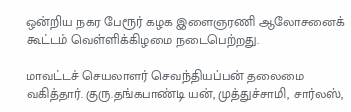ஒன்றிய நகர பேரூர் கழக இளைஞரணி ஆலோசனைக் கூட்டம் வெள்ளிக்கிழமை நடைபெற்றது.

மாவட்டச் செயலாளர் செவந்தியப்பன் தலைமை வகித்தார். குரு.தங்கபாண்டி யன், முத்துச்சாமி, சார்லஸ்,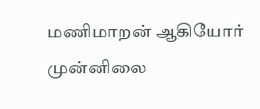மணிமாறன் ஆகியோர் முன்னிலை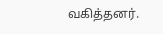வகித்தனர்.